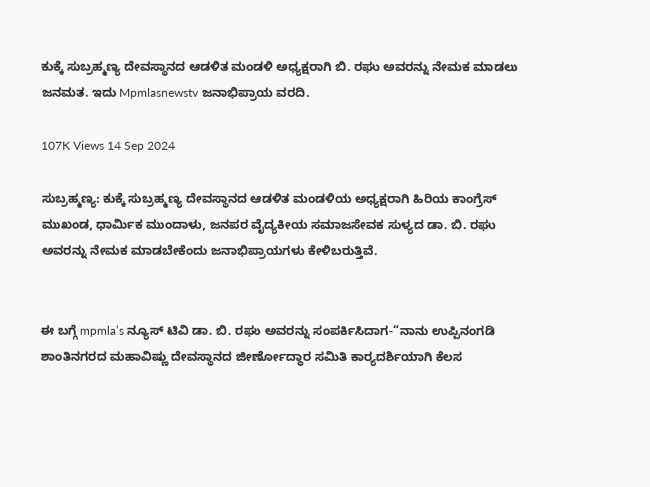ಕುಕ್ಕೆ ಸುಬ್ರಹ್ಮಣ್ಯ ದೇವಸ್ಥಾನದ ಆಡಳಿತ ಮಂಡಳಿ ಅಧ್ಯಕ್ಷರಾಗಿ ಬಿ. ರಘು ಅವರನ್ನು ನೇಮಕ ಮಾಡಲು ಜನಮತ. ಇದು Mpmlasnewstv ಜನಾಭಿಪ್ರಾಯ ವರದಿ.

107K Views 14 Sep 2024

ಸುಬ್ರಹ್ಮಣ್ಯ: ಕುಕ್ಕೆ ಸುಬ್ರಹ್ಮಣ್ಯ ದೇವಸ್ಥಾನದ ಆಡಳಿತ ಮಂಡಳಿಯ ಅಧ್ಯಕ್ಷರಾಗಿ ಹಿರಿಯ ಕಾಂಗ್ರೆಸ್ ಮುಖಂಡ, ಧಾರ್ಮಿಕ ಮುಂದಾಳು, ಜನಪರ ವೈದ್ಯಕೀಯ ಸಮಾಜಸೇವಕ ಸುಳ್ಯದ ಡಾ. ಬಿ. ರಘು ಅವರನ್ನು ನೇಮಕ ಮಾಡಬೇಕೆಂದು ಜನಾಭಿಪ್ರಾಯಗಳು ಕೇಳಿಬರುತ್ತಿವೆ.


ಈ ಬಗ್ಗೆ mpmla’s ನ್ಯೂಸ್ ಟಿವಿ ಡಾ. ಬಿ. ರಘು ಅವರನ್ನು ಸಂಪರ್ಕಿಸಿದಾಗ-“ನಾನು ಉಪ್ಪಿನಂಗಡಿ ಶಾಂತಿನಗರದ ಮಹಾವಿಷ್ಣು ದೇವಸ್ಥಾನದ ಜೀರ್ಣೋದ್ಧಾರ ಸಮಿತಿ ಕಾರ‍್ಯದರ್ಶಿಯಾಗಿ ಕೆಲಸ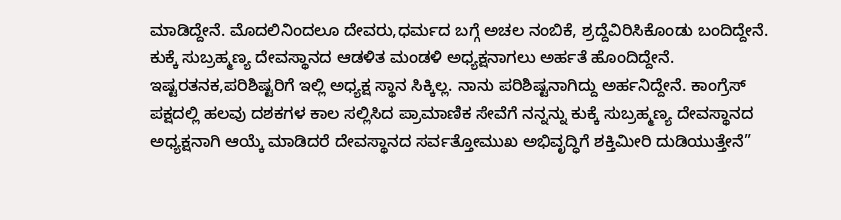ಮಾಡಿದ್ದೇನೆ. ಮೊದಲಿನಿಂದಲೂ ದೇವರು,ಧರ್ಮದ ಬಗ್ಗೆ ಅಚಲ ನಂಬಿಕೆ, ಶ್ರದ್ದೆವಿರಿಸಿಕೊಂಡು ಬಂದಿದ್ದೇನೆ. ಕುಕ್ಕೆ ಸುಬ್ರಹ್ಮಣ್ಯ ದೇವಸ್ಥಾನದ ಆಡಳಿತ ಮಂಡಳಿ ಅಧ್ಯಕ್ಷನಾಗಲು ಅರ್ಹತೆ ಹೊಂದಿದ್ದೇನೆ. ಇಷ್ಟರತನಕ,ಪರಿಶಿಷ್ಟರಿಗೆ ಇಲ್ಲಿ ಅಧ್ಯಕ್ಷ ಸ್ಥಾನ ಸಿಕ್ಕಿಲ್ಲ. ನಾನು ಪರಿಶಿಷ್ಟನಾಗಿದ್ದು ಅರ್ಹನಿದ್ದೇನೆ. ಕಾಂಗ್ರೆಸ್ ಪಕ್ಷದಲ್ಲಿ ಹಲವು ದಶಕಗಳ ಕಾಲ ಸಲ್ಲಿಸಿದ ಪ್ರಾಮಾಣಿಕ ಸೇವೆಗೆ ನನ್ನನ್ನು ಕುಕ್ಕೆ ಸುಬ್ರಹ್ಮಣ್ಯ ದೇವಸ್ಥಾನದ ಅಧ್ಯಕ್ಷನಾಗಿ ಆಯ್ಕೆ ಮಾಡಿದರೆ ದೇವಸ್ಥಾನದ ಸರ್ವತ್ತೋಮುಖ ಅಭಿವೃದ್ಧಿಗೆ ಶಕ್ತಿಮೀರಿ ದುಡಿಯುತ್ತೇನೆ”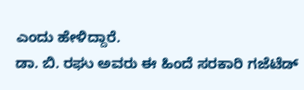ಎಂದು ಹೇಳಿದ್ದಾರೆ.
ಡಾ. ಬಿ. ರಘು ಅವರು ಈ ಹಿಂದೆ ಸರಕಾರಿ ಗಜೆಟೆಡ್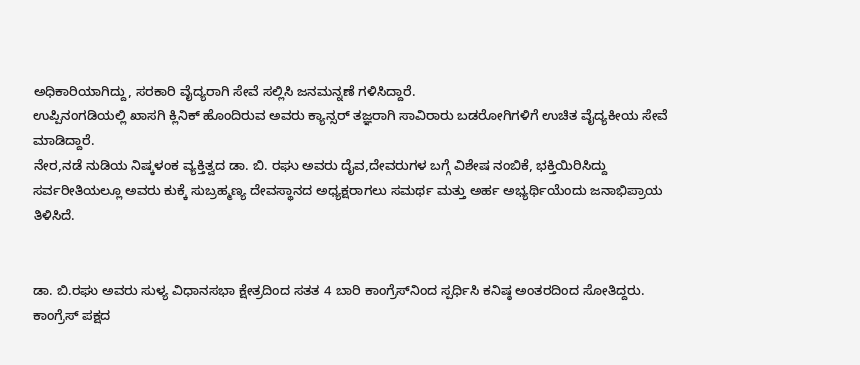ಅಧಿಕಾರಿಯಾಗಿದ್ದು, ಸರಕಾರಿ ವೈದ್ಯರಾಗಿ ಸೇವೆ ಸಲ್ಲಿಸಿ ಜನಮನ್ನಣೆ ಗಳಿಸಿದ್ದಾರೆ.
ಉಪ್ಪಿನಂಗಡಿಯಲ್ಲಿ ಖಾಸಗಿ ಕ್ಲಿನಿಕ್ ಹೊಂದಿರುವ ಅವರು ಕ್ಯಾನ್ಸರ್ ತಜ್ಞರಾಗಿ ಸಾವಿರಾರು ಬಡರೋಗಿಗಳಿಗೆ ಉಚಿತ ವೈದ್ಯಕೀಯ ಸೇವೆ ಮಾಡಿದ್ದಾರೆ.
ನೇರ,ನಡೆ ನುಡಿಯ ನಿಷ್ಕಳಂಕ ವ್ಯಕ್ತಿತ್ವದ ಡಾ. ಬಿ. ರಘು ಅವರು ದೈವ,ದೇವರುಗಳ ಬಗ್ಗೆ ವಿಶೇಷ ನಂಬಿಕೆ, ಭಕ್ತಿಯಿರಿಸಿದ್ದು ಸರ್ವರೀತಿಯಲ್ಲೂ ಅವರು ಕುಕ್ಕೆ ಸುಬ್ರಹ್ಮಣ್ಯ ದೇವಸ್ಥಾನದ ಅಧ್ಯಕ್ಷರಾಗಲು ಸಮರ್ಥ ಮತ್ತು ಅರ್ಹ ಅಭ್ಯರ್ಥಿಯೆಂದು ಜನಾಭಿಪ್ರಾಯ ತಿಳಿಸಿದೆ.


ಡಾ. ಬಿ.ರಘು ಅವರು ಸುಳ್ಯ ವಿಧಾನಸಭಾ ಕ್ಷೇತ್ರದಿಂದ ಸತತ 4 ಬಾರಿ ಕಾಂಗ್ರೆಸ್‌ನಿಂದ ಸ್ಪರ್ಧಿಸಿ ಕನಿಷ್ಠ ಅಂತರದಿಂದ ಸೋತಿದ್ದರು.
ಕಾಂಗ್ರೆಸ್ ಪಕ್ಷದ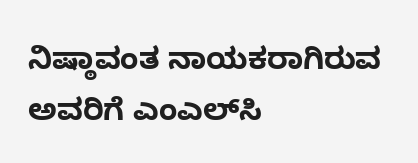ನಿಷ್ಠಾವಂತ ನಾಯಕರಾಗಿರುವ ಅವರಿಗೆ ಎಂಎಲ್‌ಸಿ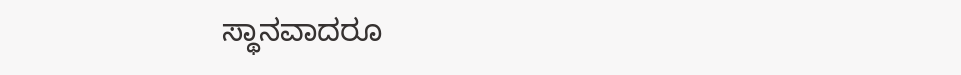ಸ್ಥಾನವಾದರೂ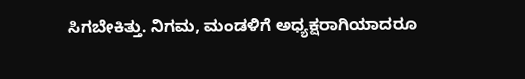ಸಿಗಬೇಕಿತ್ತು. ನಿಗಮ, ಮಂಡಳಿಗೆ ಅಧ್ಯಕ್ಷರಾಗಿಯಾದರೂ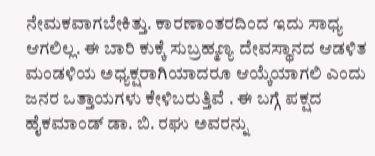ನೇಮಕವಾಗಬೇಕಿತ್ತು. ಕಾರಣಾಂತರದಿಂದ ಇದು ಸಾಧ್ಯ ಆಗಲಿಲ್ಲ. ಈ ಬಾರಿ ಕುಕ್ಕೆ ಸುಬ್ರಹ್ಮಣ್ಯ ದೇವಸ್ಥಾನದ ಆಡಳಿತ ಮಂಡಳಿಯ ಅಧ್ಯಕ್ಷರಾಗಿಯಾದರೂ ಆಯ್ಕೆಯಾಗಲಿ ಎಂದು ಜನರ ಒತ್ತಾಯಗಳು ಕೇಳಿಬರುತ್ತಿವೆ . ಈ ಬಗ್ಗೆ ಪಕ್ಷದ ಹೈಕಮಾಂಡ್ ಡಾ. ಬಿ. ರಘು ಅವರನ್ನು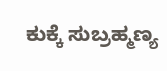ಕುಕ್ಕೆ ಸುಬ್ರಹ್ಮಣ್ಯ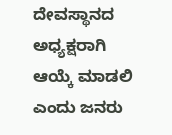ದೇವಸ್ಥಾನದ ಅಧ್ಯಕ್ಷರಾಗಿ ಆಯ್ಕೆ ಮಾಡಲಿ ಎಂದು ಜನರು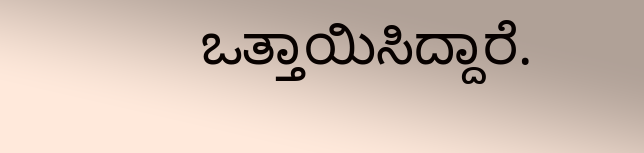ಒತ್ತಾಯಿಸಿದ್ದಾರೆ.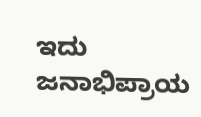ಇದು ಜನಾಭಿಪ್ರಾಯ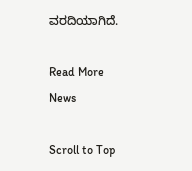ವರದಿಯಾಗಿದೆ.

Read More News

Scroll to Top